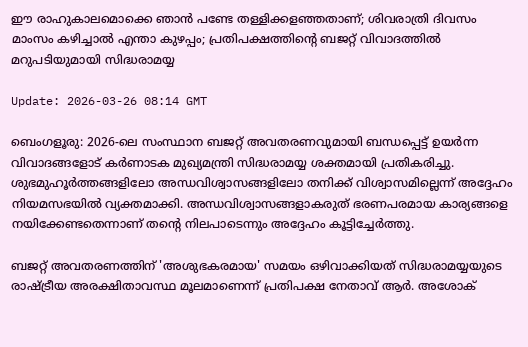ഈ രാഹുകാലമൊക്കെ ഞാൻ പണ്ടേ തള്ളിക്കളഞ്ഞതാണ്; ശിവരാത്രി ദിവസം മാംസം കഴിച്ചാൽ എന്താ കുഴപ്പം; പ്രതിപക്ഷത്തിന്റെ ബജറ്റ് വിവാദത്തിൽ മറുപടിയുമായി സിദ്ധരാമയ്യ

Update: 2026-03-26 08:14 GMT

ബെംഗളൂരു: 2026-ലെ സംസ്ഥാന ബജറ്റ് അവതരണവുമായി ബന്ധപ്പെട്ട് ഉയർന്ന വിവാദങ്ങളോട് കർണാടക മുഖ്യമന്ത്രി സിദ്ധരാമയ്യ ശക്തമായി പ്രതികരിച്ചു. ശുഭമുഹൂർത്തങ്ങളിലോ അന്ധവിശ്വാസങ്ങളിലോ തനിക്ക് വിശ്വാസമില്ലെന്ന് അദ്ദേഹം നിയമസഭയിൽ വ്യക്തമാക്കി. അന്ധവിശ്വാസങ്ങളാകരുത് ഭരണപരമായ കാര്യങ്ങളെ നയിക്കേണ്ടതെന്നാണ് തന്റെ നിലപാടെന്നും അദ്ദേഹം കൂട്ടിച്ചേർത്തു.

ബജറ്റ് അവതരണത്തിന് 'അശുഭകരമായ' സമയം ഒഴിവാക്കിയത് സിദ്ധരാമയ്യയുടെ രാഷ്ട്രീയ അരക്ഷിതാവസ്ഥ മൂലമാണെന്ന് പ്രതിപക്ഷ നേതാവ് ആർ. അശോക്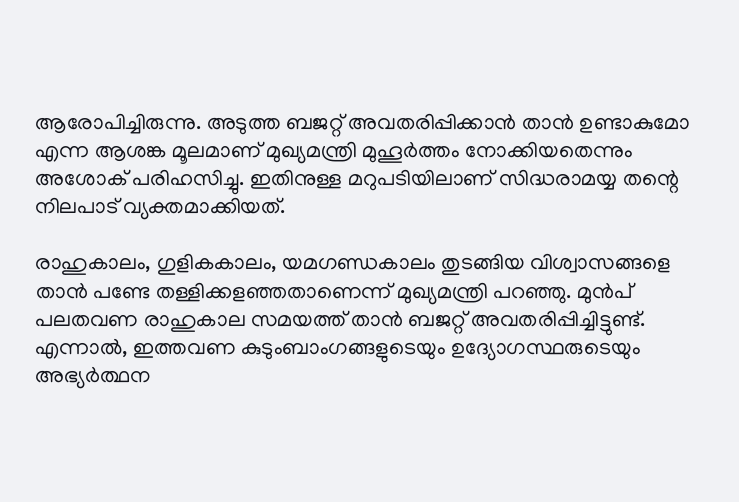ആരോപിച്ചിരുന്നു. അടുത്ത ബജറ്റ് അവതരിപ്പിക്കാൻ താൻ ഉണ്ടാകുമോ എന്ന ആശങ്ക മൂലമാണ് മുഖ്യമന്ത്രി മുഹൂർത്തം നോക്കിയതെന്നും അശോക് പരിഹസിച്ചു. ഇതിനുള്ള മറുപടിയിലാണ് സിദ്ധരാമയ്യ തന്റെ നിലപാട് വ്യക്തമാക്കിയത്.

രാഹുകാലം, ഗുളികകാലം, യമഗണ്ഡകാലം തുടങ്ങിയ വിശ്വാസങ്ങളെ താൻ പണ്ടേ തള്ളിക്കളഞ്ഞതാണെന്ന് മുഖ്യമന്ത്രി പറഞ്ഞു. മുൻപ് പലതവണ രാഹുകാല സമയത്ത് താൻ ബജറ്റ് അവതരിപ്പിച്ചിട്ടുണ്ട്. എന്നാൽ, ഇത്തവണ കുടുംബാംഗങ്ങളുടെയും ഉദ്യോഗസ്ഥരുടെയും അഭ്യർത്ഥന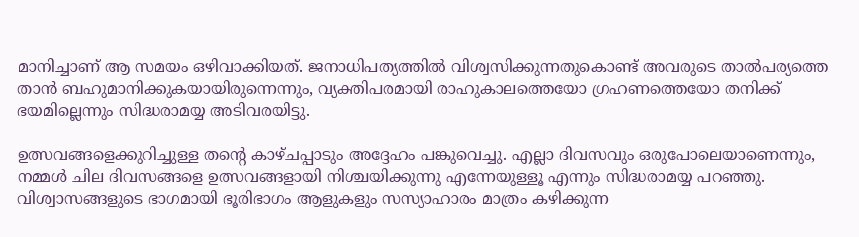മാനിച്ചാണ് ആ സമയം ഒഴിവാക്കിയത്. ജനാധിപത്യത്തിൽ വിശ്വസിക്കുന്നതുകൊണ്ട് അവരുടെ താൽപര്യത്തെ താൻ ബഹുമാനിക്കുകയായിരുന്നെന്നും, വ്യക്തിപരമായി രാഹുകാലത്തെയോ ഗ്രഹണത്തെയോ തനിക്ക് ഭയമില്ലെന്നും സിദ്ധരാമയ്യ അടിവരയിട്ടു.

ഉത്സവങ്ങളെക്കുറിച്ചുള്ള തന്റെ കാഴ്ചപ്പാടും അദ്ദേഹം പങ്കുവെച്ചു. എല്ലാ ദിവസവും ഒരുപോലെയാണെന്നും, നമ്മൾ ചില ദിവസങ്ങളെ ഉത്സവങ്ങളായി നിശ്ചയിക്കുന്നു എന്നേയുള്ളൂ എന്നും സിദ്ധരാമയ്യ പറഞ്ഞു. വിശ്വാസങ്ങളുടെ ഭാഗമായി ഭൂരിഭാഗം ആളുകളും സസ്യാഹാരം മാത്രം കഴിക്കുന്ന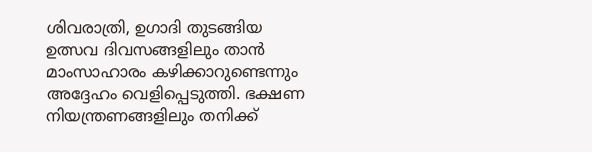ശിവരാത്രി, ഉഗാദി തുടങ്ങിയ ഉത്സവ ദിവസങ്ങളിലും താൻ മാംസാഹാരം കഴിക്കാറുണ്ടെന്നും അദ്ദേഹം വെളിപ്പെടുത്തി. ഭക്ഷണ നിയന്ത്രണങ്ങളിലും തനിക്ക്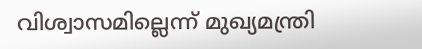വിശ്വാസമില്ലെന്ന് മുഖ്യമന്ത്രി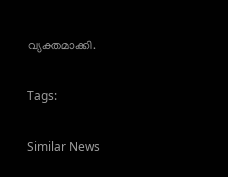വ്യക്തമാക്കി.

Tags:

Similar News